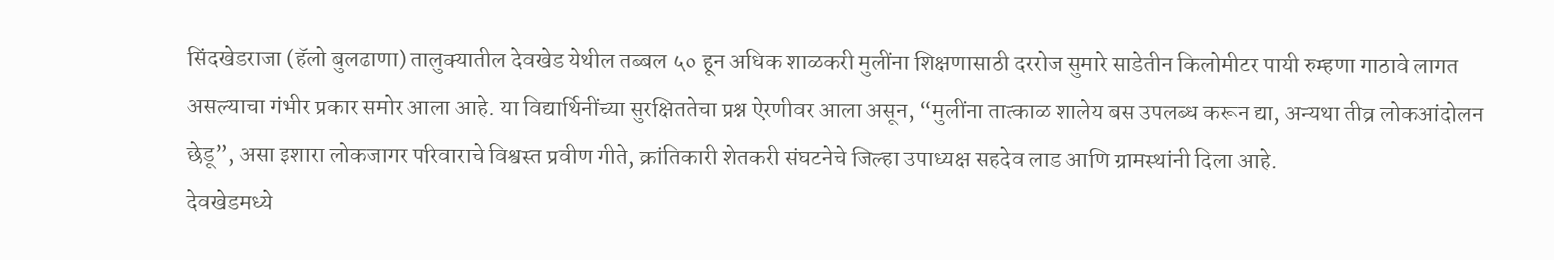सिंदखेडराजा (हॅलो बुलढाणा) तालुक्यातील देवखेड येथील तब्बल ५० हून अधिक शाळकरी मुलींना शिक्षणासाठी दररोज सुमारे साडेतीन किलोमीटर पायी रुम्हणा गाठावे लागत असल्याचा गंभीर प्रकार समोर आला आहे. या विद्यार्थिनींच्या सुरक्षिततेचा प्रश्न ऐरणीवर आला असून, “मुलींना तात्काळ शालेय बस उपलब्ध करून द्या, अन्यथा तीव्र लोकआंदोलन छेडू”, असा इशारा लोकजागर परिवाराचे विश्वस्त प्रवीण गीते, क्रांतिकारी शेतकरी संघटनेचे जिल्हा उपाध्यक्ष सहदेव लाड आणि ग्रामस्थांनी दिला आहे.
देवखेडमध्ये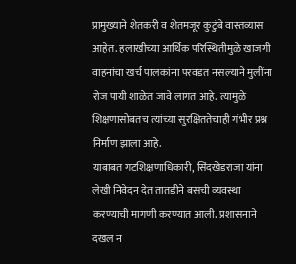प्रामुख्याने शेतकरी व शेतमजूर कुटुंबे वास्तव्यास आहेत. हलाखीच्या आर्थिक परिस्थितीमुळे खाजगी वाहनांचा खर्च पालकांना परवडत नसल्याने मुलींना रोज पायी शाळेत जावे लागत आहे. त्यामुळे शिक्षणासोबतच त्यांच्या सुरक्षिततेचाही गंभीर प्रश्न निर्माण झाला आहे.
याबाबत गटशिक्षणाधिकारी, सिंदखेडराजा यांना लेखी निवेदन देत तातडीने बसची व्यवस्था करण्याची मागणी करण्यात आली. प्रशासनाने दखल न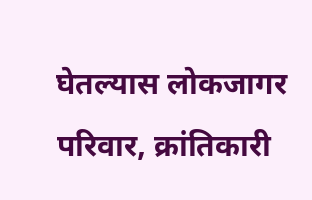घेतल्यास लोकजागर परिवार, क्रांतिकारी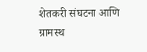शेतकरी संघटना आणि ग्रामस्थ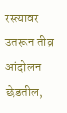रस्त्यावर उतरून तीव्र आंदोलन छेडतील,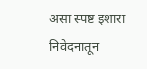असा स्पष्ट इशारा निवेदनातून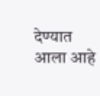देण्यात आला आहे